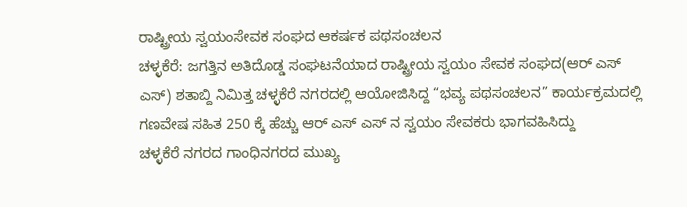ರಾಷ್ಟ್ರೀಯ ಸ್ವಯಂಸೇವಕ ಸಂಘದ ಆಕರ್ಷಕ ಪಥಸಂಚಲನ
ಚಳ್ಳಕೆರೆ: ಜಗತ್ತಿನ ಅತಿದೊಡ್ಡ ಸಂಘಟನೆಯಾದ ರಾಷ್ಟ್ರೀಯ ಸ್ವಯಂ ಸೇವಕ ಸಂಘದ(ಆರ್ ಎಸ್ ಎಸ್) ಶತಾಬ್ದಿ ನಿಮಿತ್ತ ಚಳ್ಳಕೆರೆ ನಗರದಲ್ಲಿ ಆಯೋಜಿಸಿದ್ದ “ಭವ್ಯ ಪಥಸಂಚಲನ” ಕಾರ್ಯಕ್ರಮದಲ್ಲಿ ಗಣವೇಷ ಸಹಿತ 250 ಕ್ಕೆ ಹೆಚ್ಚು ಆರ್ ಎಸ್ ಎಸ್ ನ ಸ್ವಯಂ ಸೇವಕರು ಭಾಗವಹಿಸಿದ್ದು
ಚಳ್ಳಕೆರೆ ನಗರದ ಗಾಂಧಿನಗರದ ಮುಖ್ಯ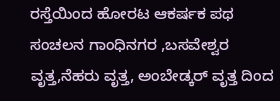ರಸ್ತೆಯಿಂದ ಹೋರಟ ಆಕರ್ಷಕ ಪಥ ಸಂಚಲನ ಗಾಂಧಿನಗರ ,ಬಸವೇಶ್ವರ ವೃತ್ತ,ನೆಹರು ವೃತ್ತ, ಅಂಬೇಡ್ಕರ್ ವೃತ್ತ ದಿಂದ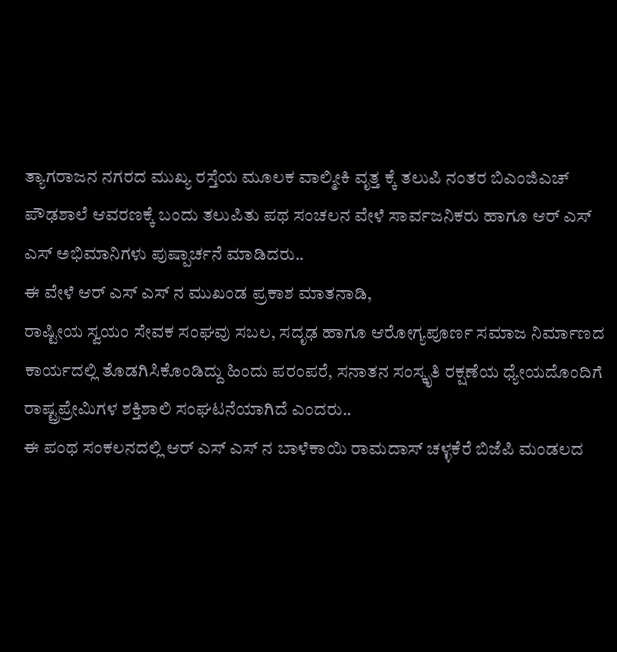ತ್ಯಾಗರಾಜನ ನಗರದ ಮುಖ್ಯ ರಸ್ತೆಯ ಮೂಲಕ ವಾಲ್ಮೀಕಿ ವೃತ್ತ ಕ್ಕೆ ತಲುಪಿ ನಂತರ ಬಿಎಂಜಿಎಚ್ ಪೌಢಶಾಲೆ ಆವರಣಕ್ಕೆ ಬಂದು ತಲುಪಿತು ಪಥ ಸಂಚಲನ ವೇಳೆ ಸಾರ್ವಜನಿಕರು ಹಾಗೂ ಆರ್ ಎಸ್ ಎಸ್ ಅಭಿಮಾನಿಗಳು ಪುಷ್ಪಾರ್ಚನೆ ಮಾಡಿದರು..
ಈ ವೇಳೆ ಆರ್ ಎಸ್ ಎಸ್ ನ ಮುಖಂಡ ಪ್ರಕಾಶ ಮಾತನಾಡಿ,
ರಾಷ್ಟೀಯ ಸ್ವಯಂ ಸೇವಕ ಸಂಘವು ಸಬಲ, ಸದೃಢ ಹಾಗೂ ಆರೋಗ್ಯಪೂರ್ಣ ಸಮಾಜ ನಿರ್ಮಾಣದ ಕಾರ್ಯದಲ್ಲಿ ತೊಡಗಿಸಿಕೊಂಡಿದ್ದು ಹಿಂದು ಪರಂಪರೆ, ಸನಾತನ ಸಂಸ್ಕೃತಿ ರಕ್ಷಣೆಯ ಧ್ಯೇಯದೊಂದಿಗೆ ರಾಷ್ಟ್ರಪ್ರೇಮಿಗಳ ಶಕ್ತಿಶಾಲಿ ಸಂಘಟನೆಯಾಗಿದೆ ಎಂದರು..
ಈ ಪಂಥ ಸಂಕಲನದಲ್ಲಿ ಆರ್ ಎಸ್ ಎಸ್ ನ ಬಾಳೆಕಾಯಿ ರಾಮದಾಸ್ ಚಳ್ಳಕೆರೆ ಬಿಜೆಪಿ ಮಂಡಲದ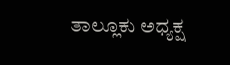ತಾಲ್ಲೂಕು ಅಧ್ಯಕ್ಷ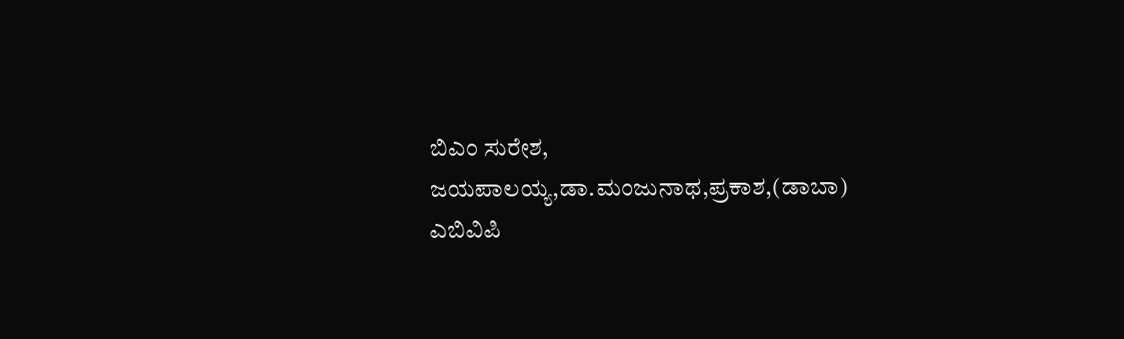ಬಿಎಂ ಸುರೇಶ, ಜಯಪಾಲಯ್ಯ,ಡಾ.ಮಂಜುನಾಥ,ಪ್ರಕಾಶ,(ಡಾಬಾ) ಎಬಿವಿಪಿ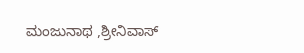ಮಂಜುನಾಥ ,ಶ್ರೀನಿವಾಸ್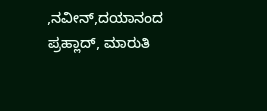,ನವೀನ್,ದಯಾನಂದ ಪ್ರಹ್ಲಾದ್, ಮಾರುತಿ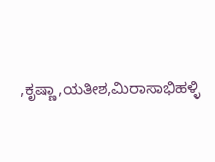,ಕೃಷ್ಣಾ,ಯತೀಶ,ಮಿರಾಸಾಭಿಹಳ್ಳಿ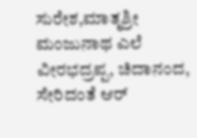ಸುರೇಶ,ಮಾತೃಶ್ರೀ ಮಂಜುನಾಥ ಎಲೆ ವೀರಭದ್ರಪ್ಪ, ಚಿದಾನಂದ, ಸೇರಿದಂತೆ ಆರ್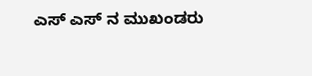ಎಸ್ ಎಸ್ ನ ಮುಖಂಡರು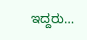ಇದ್ದರು…